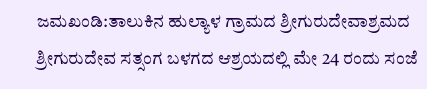ಜಮಖಂಡಿ:ತಾಲುಕಿನ ಹುಲ್ಯಾಳ ಗ್ರಾಮದ ಶ್ರೀಗುರುದೇವಾಶ್ರಮದ ಶ್ರೀಗುರುದೇವ ಸತ್ಸಂಗ ಬಳಗದ ಆಶ್ರಯದಲ್ಲಿ ಮೇ 24 ರಂದು ಸಂಜೆ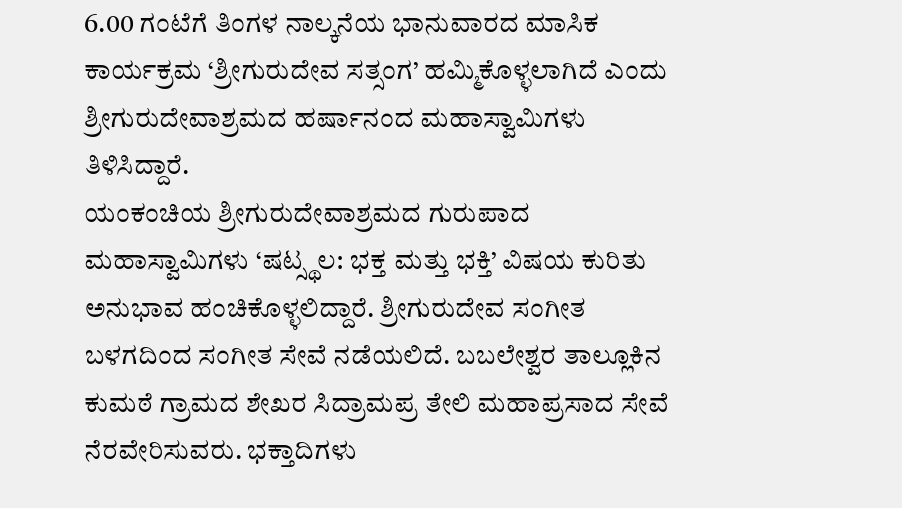6.00 ಗಂಟೆಗೆ ತಿಂಗಳ ನಾಲ್ಕನೆಯ ಭಾನುವಾರದ ಮಾಸಿಕ ಕಾರ್ಯಕ್ರಮ ‘ಶ್ರೀಗುರುದೇವ ಸತ್ಸಂಗ’ ಹಮ್ಮಿಕೊಳ್ಳಲಾಗಿದೆ ಎಂದು ಶ್ರೀಗುರುದೇವಾಶ್ರಮದ ಹರ್ಷಾನಂದ ಮಹಾಸ್ವಾಮಿಗಳು ತಿಳಿಸಿದ್ದಾರೆ.
ಯಂಕಂಚಿಯ ಶ್ರೀಗುರುದೇವಾಶ್ರಮದ ಗುರುಪಾದ ಮಹಾಸ್ವಾಮಿಗಳು ‘ಷಟ್ಸ್ಥಲ: ಭಕ್ತ ಮತ್ತು ಭಕ್ತಿ’ ವಿಷಯ ಕುರಿತು ಅನುಭಾವ ಹಂಚಿಕೊಳ್ಳಲಿದ್ದಾರೆ. ಶ್ರೀಗುರುದೇವ ಸಂಗೀತ ಬಳಗದಿಂದ ಸಂಗೀತ ಸೇವೆ ನಡೆಯಲಿದೆ. ಬಬಲೇಶ್ವರ ತಾಲ್ಲೂಕಿನ ಕುಮಠೆ ಗ್ರಾಮದ ಶೇಖರ ಸಿದ್ರಾಮಪ್ರ ತೇಲಿ ಮಹಾಪ್ರಸಾದ ಸೇವೆ ನೆರವೇರಿಸುವರು. ಭಕ್ತಾದಿಗಳು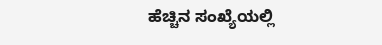ಹೆಚ್ಚಿನ ಸಂಖ್ಯೆಯಲ್ಲಿ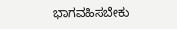ಭಾಗವಹಿಸಬೇಕು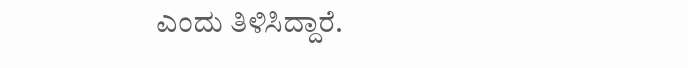ಎಂದು ತಿಳಿಸಿದ್ದಾರೆ.